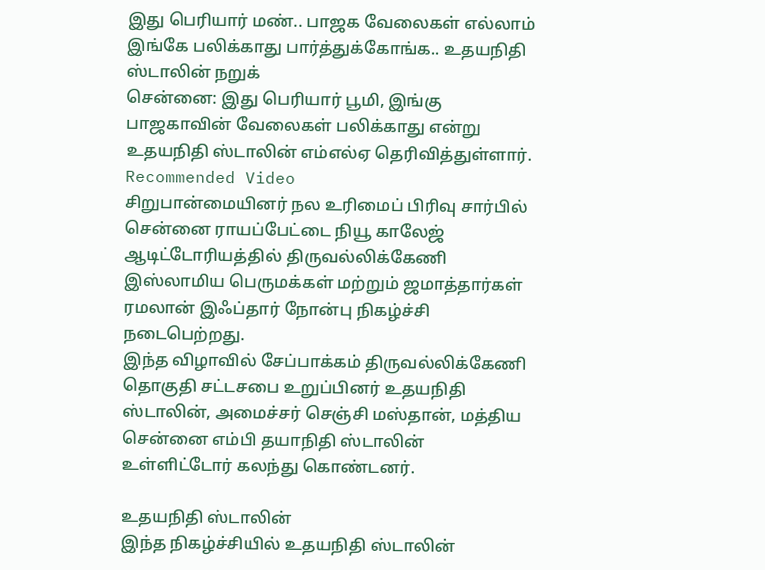இது பெரியார் மண்.. பாஜக வேலைகள் எல்லாம் இங்கே பலிக்காது பார்த்துக்கோங்க.. உதயநிதி ஸ்டாலின் நறுக்
சென்னை: இது பெரியார் பூமி, இங்கு பாஜகாவின் வேலைகள் பலிக்காது என்று உதயநிதி ஸ்டாலின் எம்எல்ஏ தெரிவித்துள்ளார்.
Recommended Video
சிறுபான்மையினர் நல உரிமைப் பிரிவு சார்பில் சென்னை ராயப்பேட்டை நியூ காலேஜ் ஆடிட்டோரியத்தில் திருவல்லிக்கேணி இஸ்லாமிய பெருமக்கள் மற்றும் ஜமாத்தார்கள் ரமலான் இஃப்தார் நோன்பு நிகழ்ச்சி நடைபெற்றது.
இந்த விழாவில் சேப்பாக்கம் திருவல்லிக்கேணி தொகுதி சட்டசபை உறுப்பினர் உதயநிதி ஸ்டாலின், அமைச்சர் செஞ்சி மஸ்தான், மத்திய சென்னை எம்பி தயாநிதி ஸ்டாலின் உள்ளிட்டோர் கலந்து கொண்டனர்.

உதயநிதி ஸ்டாலின்
இந்த நிகழ்ச்சியில் உதயநிதி ஸ்டாலின்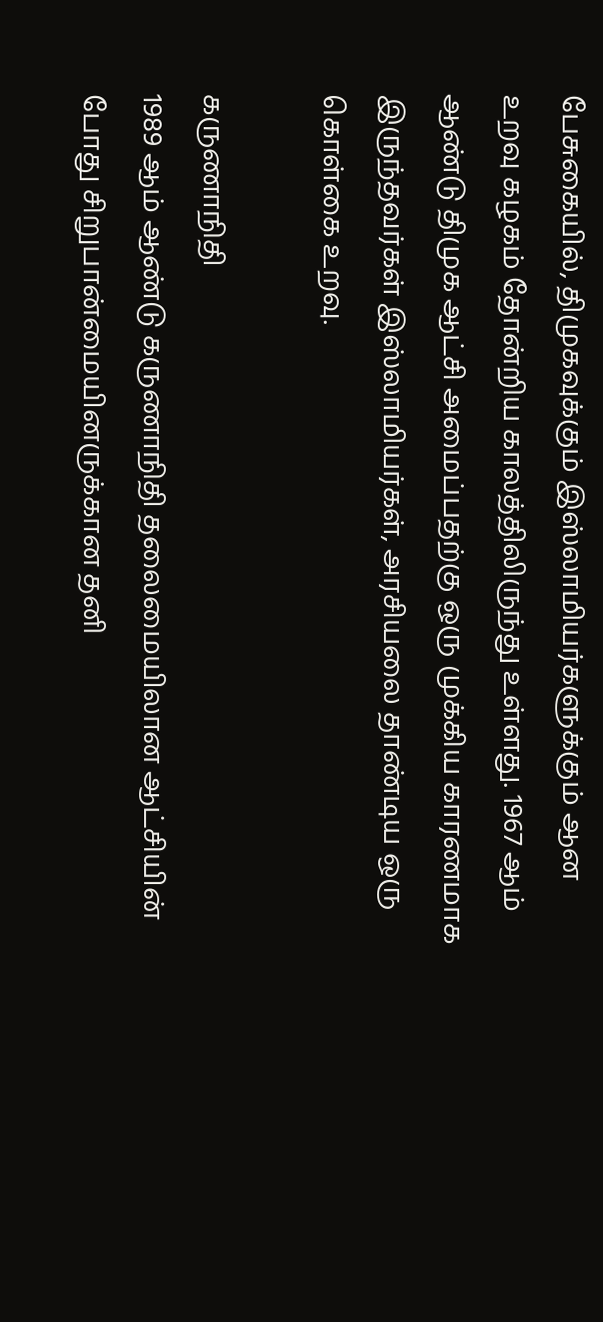பேசுகையில், திமுகவுக்கும் இஸ்லாமியர்களுக்கும் ஆன உறவு கழகம் தோன்றிய காலத்திலிருந்து உள்ளது. 1967 ஆம் ஆண்டு திமுக ஆட்சி அமைப்பதற்கு ஒரு முக்கிய காரணமாக இருந்தவர்கள் இஸ்லாமியர்கள், அரசியலை தாண்டிய ஒரு கொள்கை உறவு.

கருணாநிதி
1989 ஆம் ஆண்டு கருணாநிதி தலைமையிலான ஆட்சியின் போது சிறுபான்மையினருக்கான தனி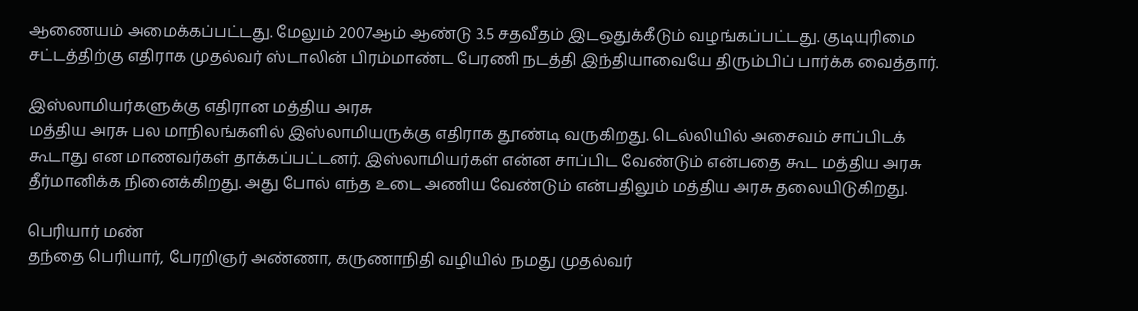ஆணையம் அமைக்கப்பட்டது. மேலும் 2007ஆம் ஆண்டு 3.5 சதவீதம் இடஒதுக்கீடும் வழங்கப்பட்டது. குடியுரிமை சட்டத்திற்கு எதிராக முதல்வர் ஸ்டாலின் பிரம்மாண்ட பேரணி நடத்தி இந்தியாவையே திரும்பிப் பார்க்க வைத்தார்.

இஸ்லாமியர்களுக்கு எதிரான மத்திய அரசு
மத்திய அரசு பல மாநிலங்களில் இஸ்லாமியருக்கு எதிராக தூண்டி வருகிறது. டெல்லியில் அசைவம் சாப்பிடக் கூடாது என மாணவர்கள் தாக்கப்பட்டனர். இஸ்லாமியர்கள் என்ன சாப்பிட வேண்டும் என்பதை கூட மத்திய அரசு தீர்மானிக்க நினைக்கிறது. அது போல் எந்த உடை அணிய வேண்டும் என்பதிலும் மத்திய அரசு தலையிடுகிறது.

பெரியார் மண்
தந்தை பெரியார், பேரறிஞர் அண்ணா, கருணாநிதி வழியில் நமது முதல்வர்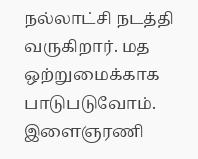நல்லாட்சி நடத்தி வருகிறார். மத ஒற்றுமைக்காக பாடுபடுவோம். இளைஞரணி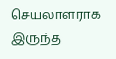செயலாளராக இருந்த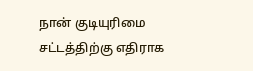நான் குடியுரிமை சட்டத்திற்கு எதிராக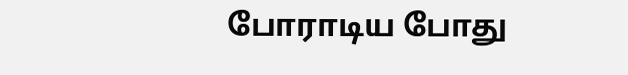போராடிய போது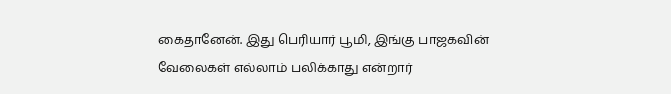கைதானேன். இது பெரியார் பூமி, இங்கு பாஜகவின் வேலைகள் எல்லாம் பலிக்காது என்றார்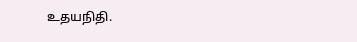உதயநிதி.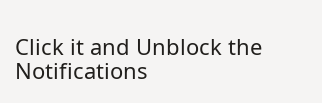Click it and Unblock the Notifications